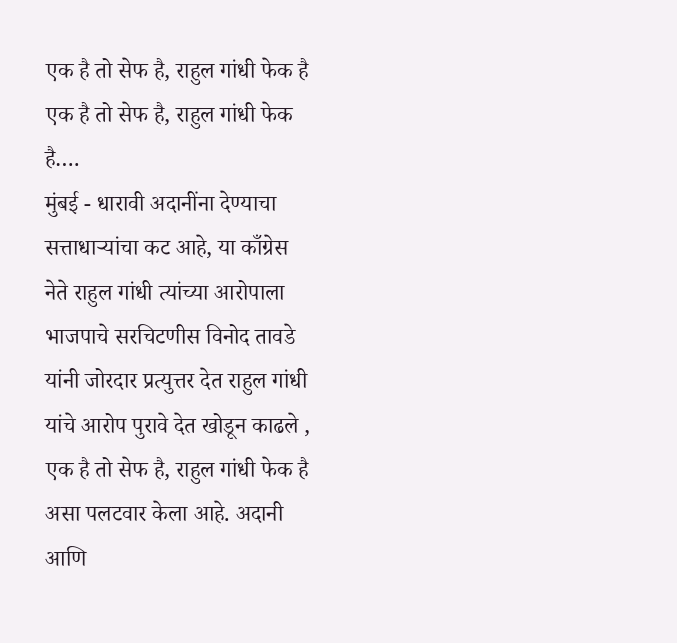एक है तो सेफ है, राहुल गांधी फेक है
एक है तो सेफ है, राहुल गांधी फेक है….
मुंबई - धारावी अदानींना देण्याचा सत्ताधाऱ्यांचा कट आहे, या काँग्रेस नेते राहुल गांधी त्यांच्या आरोपाला भाजपाचे सरचिटणीस विनोद तावडे यांनी जोरदार प्रत्युत्तर देत राहुल गांधी यांचे आरोप पुरावे देत खोडून काढले , एक है तो सेफ है, राहुल गांधी फेक है असा पलटवार केला आहे. अदानी आणि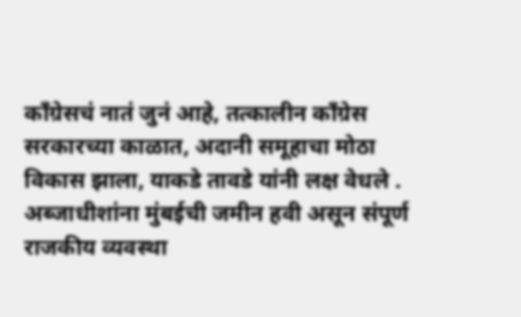काँग्रेसचं नातं जुनं आहे, तत्कालीन काँग्रेस सरकारच्या काळात, अदानी समूहाचा मोठा विकास झाला, याकडे तावडे यांनी लक्ष वेधले .
अब्जाधीशांना मुंबईची जमीन हवी असून संपूर्ण राजकीय व्यवस्था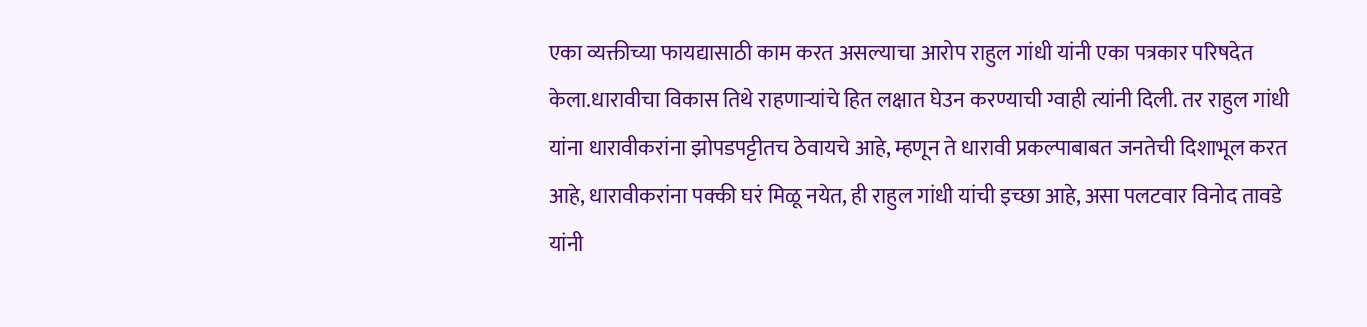एका व्यक्तीच्या फायद्यासाठी काम करत असल्याचा आरोप राहुल गांधी यांनी एका पत्रकार परिषदेत केला.धारावीचा विकास तिथे राहणाऱ्यांचे हित लक्षात घेउन करण्याची ग्वाही त्यांनी दिली. तर राहुल गांधी यांना धारावीकरांना झोपडपट्टीतच ठेवायचे आहे, म्हणून ते धारावी प्रकल्पाबाबत जनतेची दिशाभूल करत आहे, धारावीकरांना पक्की घरं मिळू नयेत, ही राहुल गांधी यांची इच्छा आहे, असा पलटवार विनोद तावडे यांनी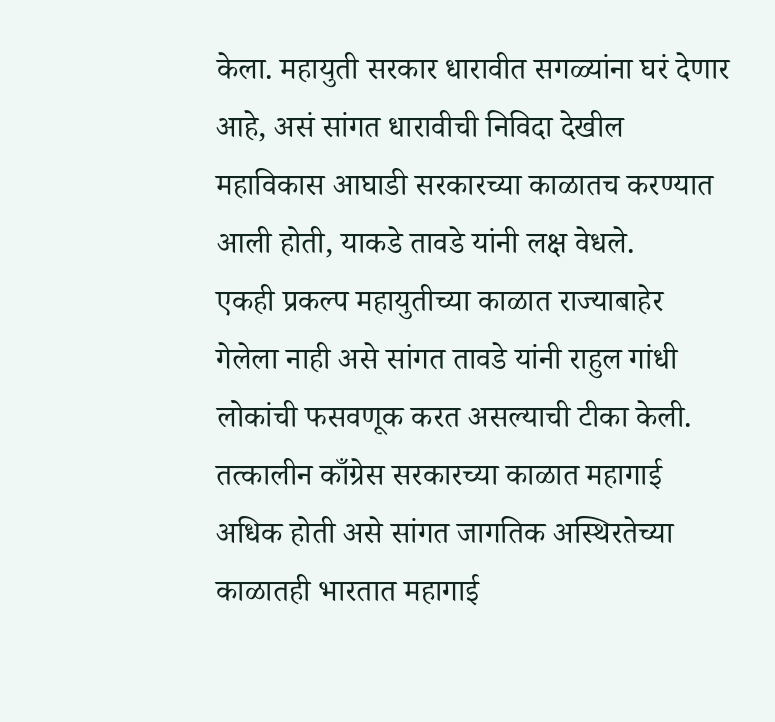केला. महायुती सरकार धारावीत सगळ्यांना घरं देणार आहे, असं सांगत धारावीची निविदा देखील महाविकास आघाडी सरकारच्या काळातच करण्यात आली होती, याकडे तावडे यांनी लक्ष वेधले.
एकही प्रकल्प महायुतीच्या काळात राज्याबाहेर गेलेला नाही असे सांगत तावडे यांनी राहुल गांधी लोकांची फसवणूक करत असल्याची टीका केली. तत्कालीन काँग्रेस सरकारच्या काळात महागाई अधिक होती असे सांगत जागतिक अस्थिरतेच्या काळातही भारतात महागाई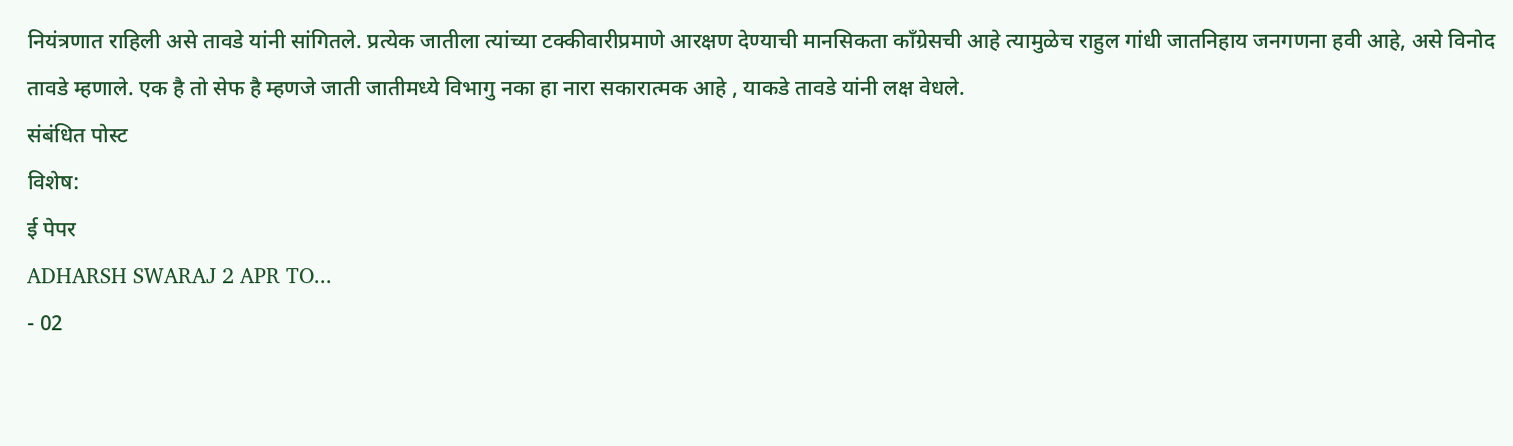नियंत्रणात राहिली असे तावडे यांनी सांगितले. प्रत्येक जातीला त्यांच्या टक्कीवारीप्रमाणे आरक्षण देण्याची मानसिकता काँग्रेसची आहे त्यामुळेच राहुल गांधी जातनिहाय जनगणना हवी आहे, असे विनोद तावडे म्हणाले. एक है तो सेफ है म्हणजे जाती जातीमध्ये विभागु नका हा नारा सकारात्मक आहे , याकडे तावडे यांनी लक्ष वेधले.
संबंधित पोस्ट
विशेष:
ई पेपर
ADHARSH SWARAJ 2 APR TO...
- 02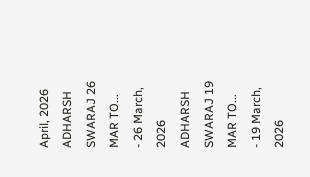April, 2026
ADHARSH SWARAJ 26 MAR TO...
- 26 March, 2026
ADHARSH SWARAJ 19 MAR TO...
- 19 March, 2026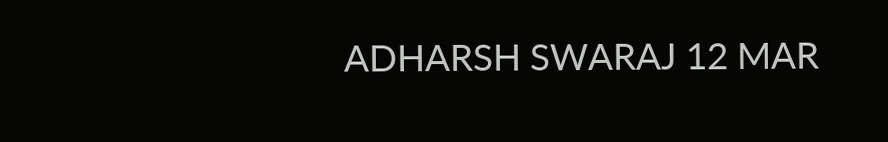ADHARSH SWARAJ 12 MAR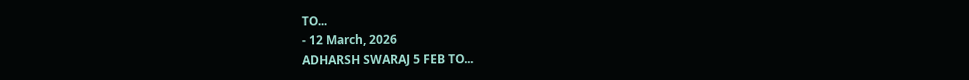TO...
- 12 March, 2026
ADHARSH SWARAJ 5 FEB TO...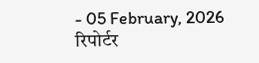- 05 February, 2026
रिपोर्टर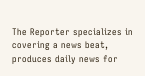The Reporter specializes in covering a news beat, produces daily news for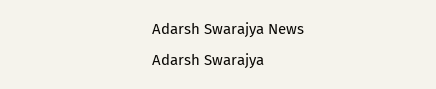Adarsh Swarajya News
Adarsh Swarajya